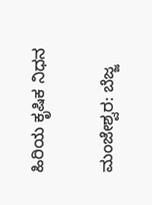ಹಿರಿಯ ಕೃಷಿಕ ನಿಧನ

ಮಂಜೇಶ್ವರ: ಬೆಜ್ಜ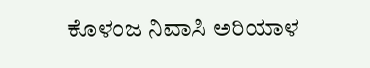ಕೊಳಂಜ ನಿವಾಸಿ ಅರಿಯಾಳ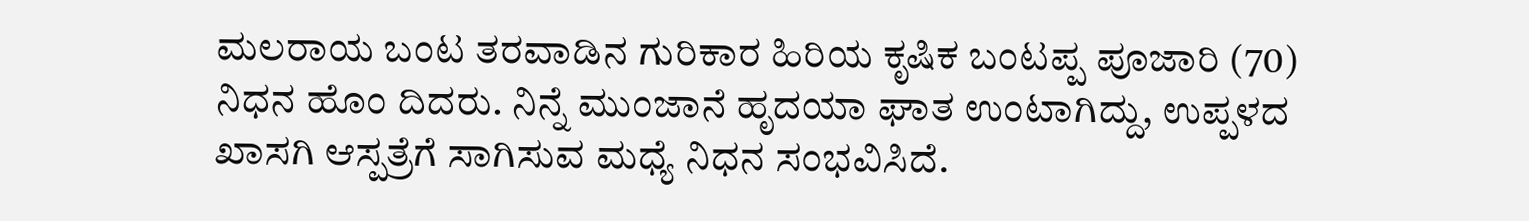ಮಲರಾಯ ಬಂಟ ತರವಾಡಿನ ಗುರಿಕಾರ ಹಿರಿಯ ಕೃಷಿಕ ಬಂಟಪ್ಪ ಪೂಜಾರಿ (70) ನಿಧನ ಹೊಂ ದಿದರು. ನಿನ್ನೆ ಮುಂಜಾನೆ ಹೃದಯಾ ಘಾತ ಉಂಟಾಗಿದ್ದು, ಉಪ್ಪಳದ ಖಾಸಗಿ ಆಸ್ಪತ್ರೆಗೆ ಸಾಗಿಸುವ ಮಧ್ಯೆ ನಿಧನ ಸಂಭವಿಸಿದೆ.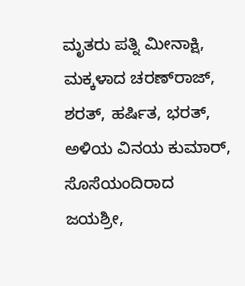ಮೃತರು ಪತ್ನಿ ಮೀನಾಕ್ಷಿ, ಮಕ್ಕಳಾದ ಚರಣ್‌ರಾಜ್, ಶರತ್, ಹರ್ಷಿತ, ಭರತ್, ಅಳಿಯ ವಿನಯ ಕುಮಾರ್, ಸೊಸೆಯಂದಿರಾದ ಜಯಶ್ರೀ,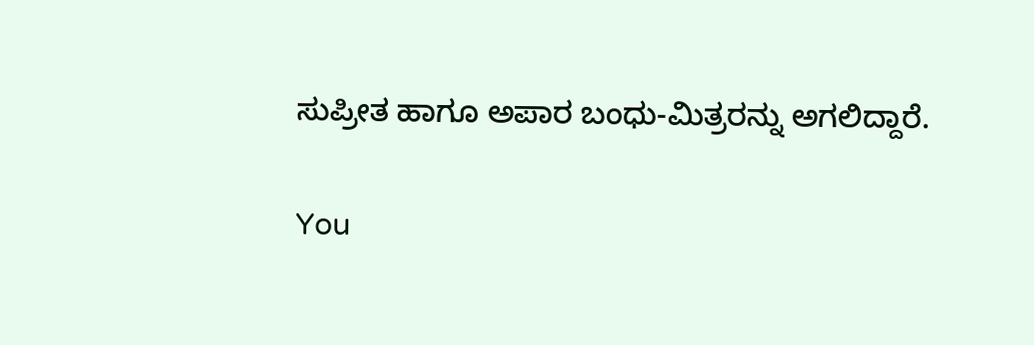ಸುಪ್ರೀತ ಹಾಗೂ ಅಪಾರ ಬಂಧು-ಮಿತ್ರರನ್ನು ಅಗಲಿದ್ದಾರೆ.

You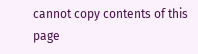cannot copy contents of this page